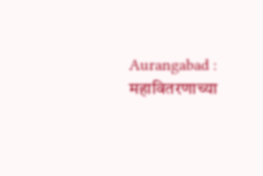Aurangabad : महावितरणाच्या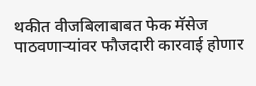थकीत वीजबिलाबाबत फेक मॅसेज पाठवणाऱ्यांवर फौजदारी कारवाई होणार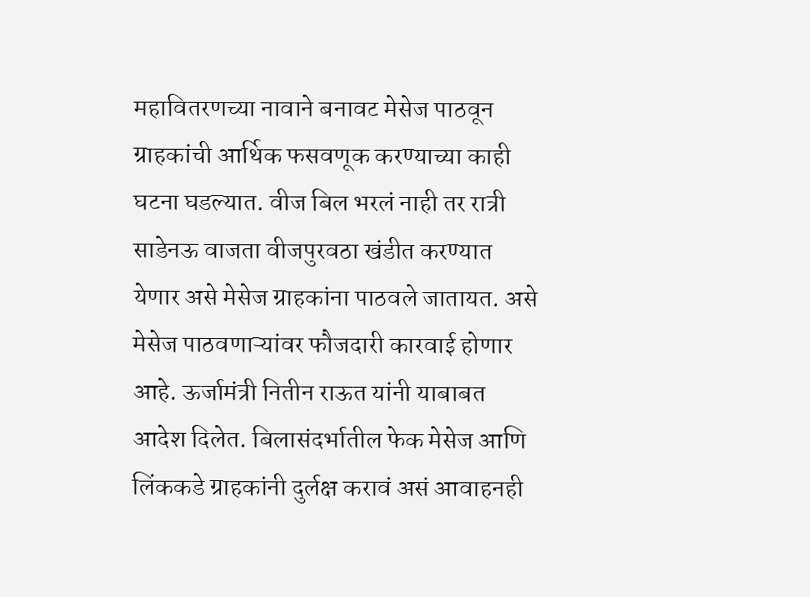महावितरणच्या नावाने बनावट मेसेज पाठवून ग्राहकांची आर्थिक फसवणूक करण्याच्या काही घटना घडल्यात. वीज बिल भरलं नाही तर रात्री साडेनऊ वाजता वीजपुरवठा खंडीत करण्यात येणार असे मेसेज ग्राहकांना पाठवले जातायत. असे मेसेज पाठवणाऱ्यांवर फौजदारी कारवाई होणार आहे. ऊर्जामंत्री नितीन राऊत यांनी याबाबत आदेश दिलेत. बिलासंदर्भातील फेक मेसेज आणि लिंककडे ग्राहकांनी दुर्लक्ष करावं असं आवाहनही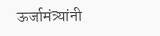ऊर्जामंत्र्यांनी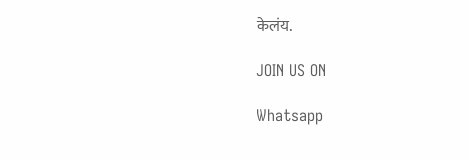केलंय.

JOIN US ON

Whatsapp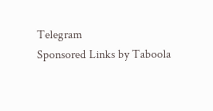Telegram
Sponsored Links by Taboola